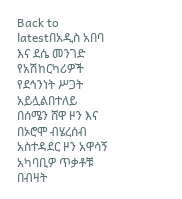Back to latestበአዲስ አበባ እና ደሴ መንገድ የአሽከርካሪዎች የደኅንነት ሥጋት አይሏልበተለይ በሰሜን ሸዋ ዞን እና በኦሮሞ ብሄረሰብ አስተዳደር ዞን አዋሳኝ አካባቢዎ ጥቃቶቹ በብዛት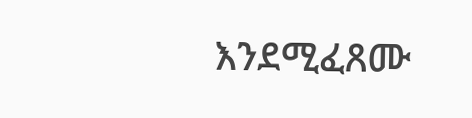እንደሚፈጸሙ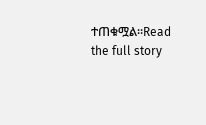ተጠቁሟል።Read the full story